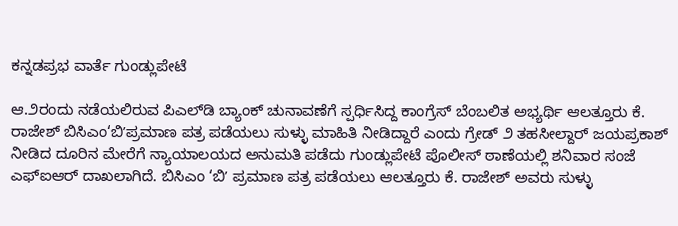ಕನ್ನಡಪ್ರಭ ವಾರ್ತೆ ಗುಂಡ್ಲುಪೇಟೆ

ಆ.೨ರಂದು ನಡೆಯಲಿರುವ ಪಿಎಲ್‌ಡಿ ಬ್ಯಾಂಕ್‌ ಚುನಾವಣೆಗೆ ಸ್ಪರ್ಧಿಸಿದ್ದ ಕಾಂಗ್ರೆಸ್‌ ಬೆಂಬಲಿತ ಅಭ್ಯರ್ಥಿ ಆಲತ್ತೂರು ಕೆ. ರಾಜೇಶ್‌ ಬಿಸಿಎಂ‘ಬಿʼಪ್ರಮಾಣ ಪತ್ರ ಪಡೆಯಲು ಸುಳ್ಳು ಮಾಹಿತಿ ನೀಡಿದ್ದಾರೆ ಎಂದು ಗ್ರೇಡ್ ೨ ತಹಸೀಲ್ದಾರ್‌ ಜಯಪ್ರಕಾಶ್ ನೀಡಿದ ದೂರಿನ ಮೇರೆಗೆ ನ್ಯಾಯಾಲಯದ ಅನುಮತಿ ಪಡೆದು ಗುಂಡ್ಲುಪೇಟೆ ಪೊಲೀಸ್‌ ಠಾಣೆಯಲ್ಲಿ ಶನಿವಾರ ಸಂಜೆ ಎಫ್ಐಆರ್‌ ದಾಖಲಾಗಿದೆ. ಬಿಸಿಎಂ ‘ಬಿʼ ಪ್ರಮಾಣ ಪತ್ರ ಪಡೆಯಲು ಆಲತ್ತೂರು ಕೆ. ರಾಜೇಶ್‌ ಅವರು ಸುಳ್ಳು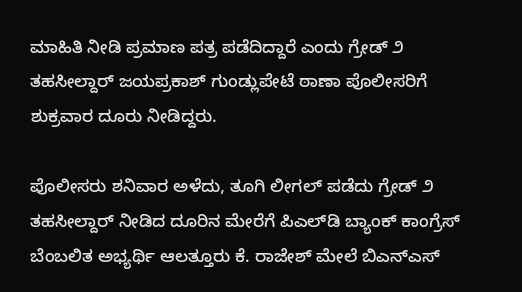ಮಾಹಿತಿ ನೀಡಿ ಪ್ರಮಾಣ ಪತ್ರ ಪಡೆದಿದ್ದಾರೆ ಎಂದು ಗ್ರೇಡ್ ೨ ತಹಸೀಲ್ದಾರ್‌ ಜಯಪ್ರಕಾಶ್ ಗುಂಡ್ಲುಪೇಟೆ ಠಾಣಾ ಪೊಲೀಸರಿಗೆ ಶುಕ್ರವಾರ ದೂರು ನೀಡಿದ್ದರು.

ಪೊಲೀಸರು ಶನಿವಾರ ಅಳೆದು, ತೂಗಿ ಲೀಗಲ್ ಪಡೆದು ಗ್ರೇಡ್ ೨ ತಹಸೀಲ್ದಾರ್‌ ನೀಡಿದ ದೂರಿನ ಮೇರೆಗೆ ಪಿಎಲ್‌ಡಿ ಬ್ಯಾಂಕ್ ಕಾಂಗ್ರೆಸ್ ಬೆಂಬಲಿತ ಅಭ್ಯರ್ಥಿ ಆಲತ್ತೂರು ಕೆ. ರಾಜೇಶ್ ಮೇಲೆ ಬಿಎನ್‌ಎಸ್‌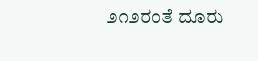೨೧೨ರಂತೆ ದೂರು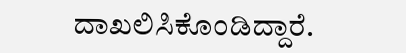ದಾಖಲಿಸಿಕೊಂಡಿದ್ದಾರೆ.